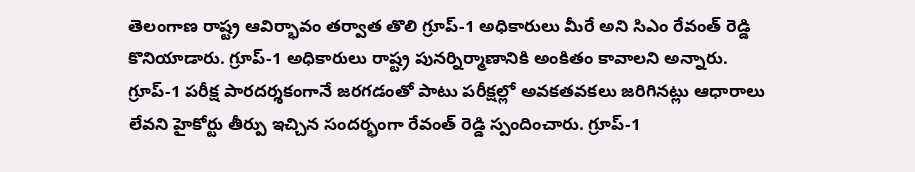తెలంగాణ రాష్ట్ర ఆవిర్భావం తర్వాత తొలి గ్రూప్-1 అధికారులు మీరే అని సిఎం రేవంత్ రెడ్డి కొనియాడారు. గ్రూప్-1 అధికారులు రాష్ట్ర పునర్నిర్మాణానికి అంకితం కావాలని అన్నారు. గ్రూప్-1 పరీక్ష పారదర్శకంగానే జరగడంతో పాటు పరీక్షల్లో అవకతవకలు జరిగినట్లు ఆధారాలు లేవని హైకోర్టు తీర్పు ఇచ్చిన సందర్భంగా రేవంత్ రెడ్డి స్పందించారు. గ్రూప్-1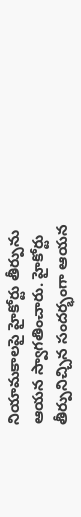నియామకాలపై హైకోర్టు తీర్పును ఆయన స్వాగతించారు. హైకోర్టు తీర్పునిచ్చిన సందర్భంగా ఆయన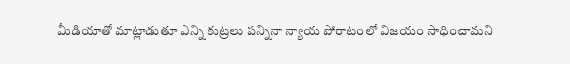మీడియాతో మాట్లాడుతూ ఎన్ని కుట్రలు పన్నినా న్యాయ పోరాటంలో విజయం సాధించామని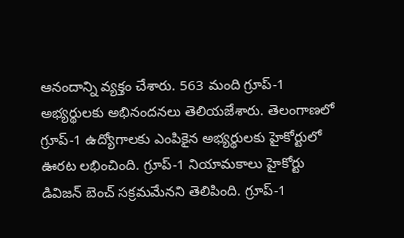ఆనందాన్ని వ్యక్తం చేశారు. 563 మంది గ్రూప్-1 అభ్యర్థులకు అభినందనలు తెలియజేశారు. తెలంగాణలో గ్రూప్-1 ఉద్యోగాలకు ఎంపికైన అభ్యర్థులకు హైకోర్టులో ఊరట లభించింది. గ్రూప్-1 నియామకాలు హైకోర్టు డివిజన్ బెంచ్ సక్రమమేనని తెలిపింది. గ్రూప్-1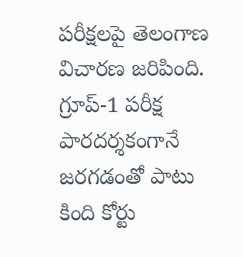పరీక్షలపై తెలంగాణ విచారణ జరిపింది. గ్రూప్-1 పరీక్ష పారదర్శకంగానే జరగడంతో పాటు కింది కోర్టు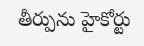తీర్పును హైకోర్టు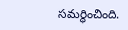సమర్థించింది.